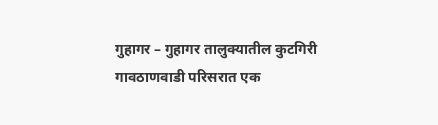गुहागर – गुहागर तालुक्यातील कुटगिरी गावठाणवाडी परिसरात एक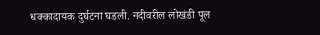धक्कादायक दुर्घटना घडली. नदीवरील लोखंडी पूल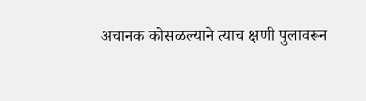अचानक कोसळल्याने त्याच क्षणी पुलावरून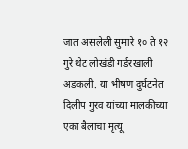जात असलेली सुमारे १० ते १२ गुरे थेट लोखंडी गर्डरखाली अडकली. या भीषण दुर्घटनेत दिलीप गुरव यांच्या मालकीच्या एका बैलाचा मृत्यू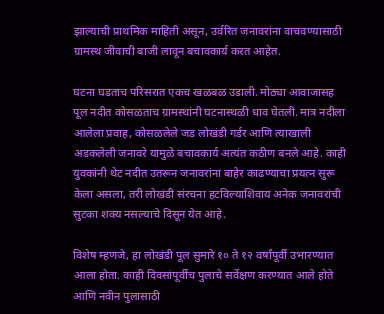झाल्याची प्राथमिक माहिती असून, उर्वरित जनावरांना वाचवण्यासाठी ग्रामस्थ जीवाची बाजी लावून बचावकार्य करत आहेत.

घटना घडताच परिसरात एकच खळबळ उडाली. मोठ्या आवाजासह पूल नदीत कोसळताच ग्रामस्थांनी घटनास्थळी धाव घेतली. मात्र नदीला आलेला प्रवाह, कोसळलेले जड लोखंडी गर्डर आणि त्याखाली अडकलेली जनावरे यामुळे बचावकार्य अत्यंत कठीण बनले आहे. काही युवकांनी थेट नदीत उतरून जनावरांना बाहेर काढण्याचा प्रयत्न सुरू केला असला, तरी लोखंडी संरचना हटविल्याशिवाय अनेक जनावरांची सुटका शक्य नसल्याचे दिसून येत आहे.

विशेष म्हणजे, हा लोखंडी पूल सुमारे १० ते १२ वर्षांपूर्वी उभारण्यात आला होता. काही दिवसांपूर्वीच पुलाचे सर्वेक्षण करण्यात आले होते आणि नवीन पुलासाठी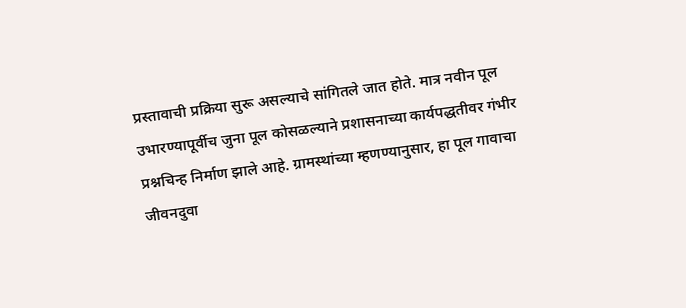प्रस्तावाची प्रक्रिया सुरू असल्याचे सांगितले जात होते. मात्र नवीन पूल उभारण्यापूर्वीच जुना पूल कोसळल्याने प्रशासनाच्या कार्यपद्धतीवर गंभीर प्रश्नचिन्ह निर्माण झाले आहे. ग्रामस्थांच्या म्हणण्यानुसार, हा पूल गावाचा जीवनदुवा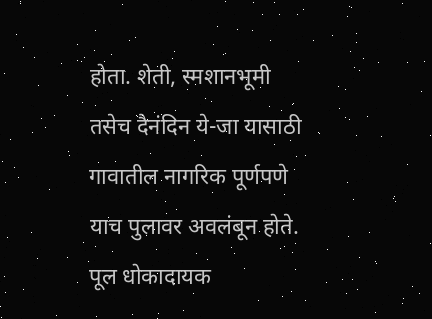होता. शेती, स्मशानभूमी तसेच दैनंदिन ये-जा यासाठी गावातील नागरिक पूर्णपणे याच पुलावर अवलंबून होते. पूल धोकादायक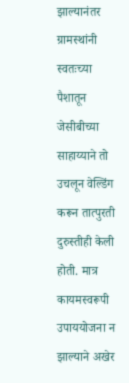झाल्यानंतर ग्रामस्थांनी स्वतःच्या पैशातून जेसीबीच्या साहाय्याने तो उचलून वेल्डिंग करून तात्पुरती दुरुस्तीही केली होती. मात्र कायमस्वरूपी उपाययोजना न झाल्याने अखेर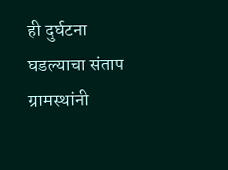ही दुर्घटना घडल्याचा संताप ग्रामस्थांनी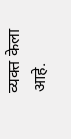व्यक्त केला आहे.